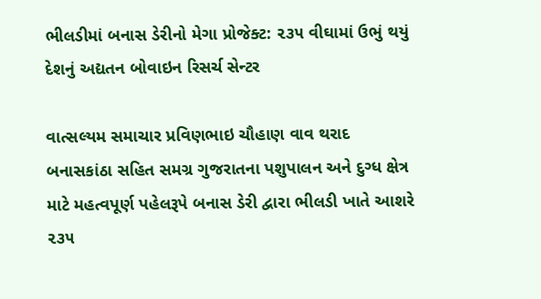ભીલડીમાં બનાસ ડેરીનો મેગા પ્રોજેક્ટ: ૨૩૫ વીઘામાં ઉભું થયું દેશનું અદ્યતન બોવાઇન રિસર્ચ સેન્ટર

વાત્સલ્યમ સમાચાર પ્રવિણભાઇ ચૌહાણ વાવ થરાદ
બનાસકાંઠા સહિત સમગ્ર ગુજરાતના પશુપાલન અને દુગ્ધ ક્ષેત્ર માટે મહત્વપૂર્ણ પહેલરૂપે બનાસ ડેરી દ્વારા ભીલડી ખાતે આશરે ૨૩૫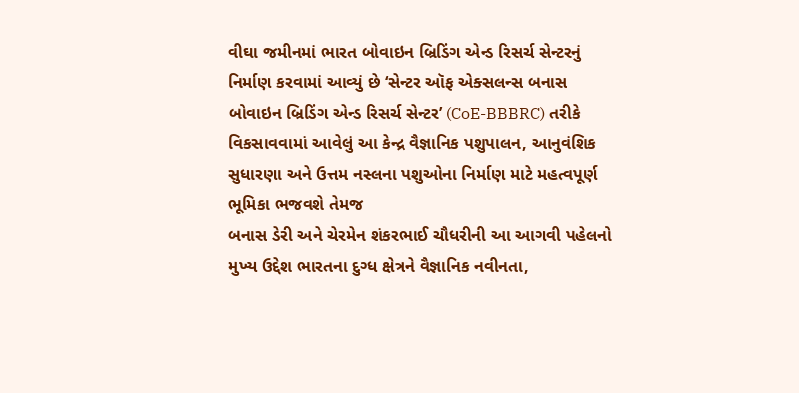વીઘા જમીનમાં ભારત બોવાઇન બ્રિડિંગ એન્ડ રિસર્ચ સેન્ટરનું નિર્માણ કરવામાં આવ્યું છે ‘સેન્ટર ઑફ એક્સલન્સ બનાસ બોવાઇન બ્રિડિંગ એન્ડ રિસર્ચ સેન્ટર’ (CoE-BBBRC) તરીકે વિકસાવવામાં આવેલું આ કેન્દ્ર વૈજ્ઞાનિક પશુપાલન, આનુવંશિક સુધારણા અને ઉત્તમ નસ્લના પશુઓના નિર્માણ માટે મહત્વપૂર્ણ ભૂમિકા ભજવશે તેમજ
બનાસ ડેરી અને ચેરમેન શંકરભાઈ ચૌધરીની આ આગવી પહેલનો મુખ્ય ઉદ્દેશ ભારતના દુગ્ધ ક્ષેત્રને વૈજ્ઞાનિક નવીનતા,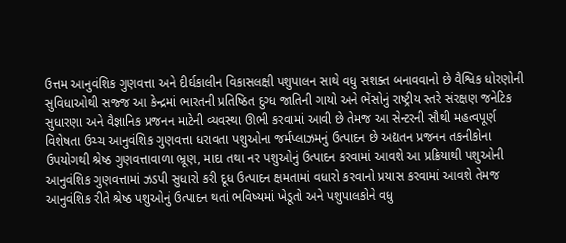ઉત્તમ આનુવંશિક ગુણવત્તા અને દીર્ઘકાલીન વિકાસલક્ષી પશુપાલન સાથે વધુ સશક્ત બનાવવાનો છે વૈશ્વિક ધોરણોની સુવિધાઓથી સજ્જ આ કેન્દ્રમાં ભારતની પ્રતિષ્ઠિત દુગ્ધ જાતિની ગાયો અને ભેંસોનું રાષ્ટ્રીય સ્તરે સંરક્ષણ જનેટિક સુધારણા અને વૈજ્ઞાનિક પ્રજનન માટેની વ્યવસ્થા ઊભી કરવામાં આવી છે તેમજ આ સેન્ટરની સૌથી મહત્વપૂર્ણ વિશેષતા ઉચ્ચ આનુવંશિક ગુણવત્તા ધરાવતા પશુઓના જર્મપ્લાઝમનું ઉત્પાદન છે અદ્યતન પ્રજનન તકનીકોના ઉપયોગથી શ્રેષ્ઠ ગુણવત્તાવાળા ભ્રૂણ, માદા તથા નર પશુઓનું ઉત્પાદન કરવામાં આવશે આ પ્રક્રિયાથી પશુઓની આનુવંશિક ગુણવત્તામાં ઝડપી સુધારો કરી દૂધ ઉત્પાદન ક્ષમતામાં વધારો કરવાનો પ્રયાસ કરવામાં આવશે તેમજ
આનુવંશિક રીતે શ્રેષ્ઠ પશુઓનું ઉત્પાદન થતાં ભવિષ્યમાં ખેડૂતો અને પશુપાલકોને વધુ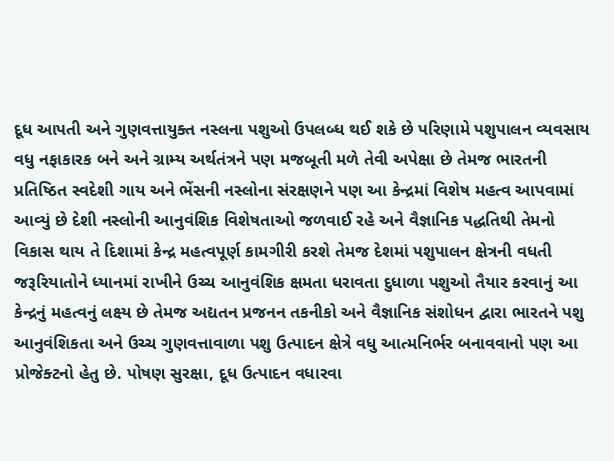દૂધ આપતી અને ગુણવત્તાયુક્ત નસ્લના પશુઓ ઉપલબ્ધ થઈ શકે છે પરિણામે પશુપાલન વ્યવસાય વધુ નફાકારક બને અને ગ્રામ્ય અર્થતંત્રને પણ મજબૂતી મળે તેવી અપેક્ષા છે તેમજ ભારતની પ્રતિષ્ઠિત સ્વદેશી ગાય અને ભેંસની નસ્લોના સંરક્ષણને પણ આ કેન્દ્રમાં વિશેષ મહત્વ આપવામાં આવ્યું છે દેશી નસ્લોની આનુવંશિક વિશેષતાઓ જળવાઈ રહે અને વૈજ્ઞાનિક પદ્ધતિથી તેમનો વિકાસ થાય તે દિશામાં કેન્દ્ર મહત્વપૂર્ણ કામગીરી કરશે તેમજ દેશમાં પશુપાલન ક્ષેત્રની વધતી જરૂરિયાતોને ધ્યાનમાં રાખીને ઉચ્ચ આનુવંશિક ક્ષમતા ધરાવતા દુધાળા પશુઓ તૈયાર કરવાનું આ કેન્દ્રનું મહત્વનું લક્ષ્ય છે તેમજ અદ્યતન પ્રજનન તકનીકો અને વૈજ્ઞાનિક સંશોધન દ્વારા ભારતને પશુ આનુવંશિકતા અને ઉચ્ચ ગુણવત્તાવાળા પશુ ઉત્પાદન ક્ષેત્રે વધુ આત્મનિર્ભર બનાવવાનો પણ આ પ્રોજેક્ટનો હેતુ છે. પોષણ સુરક્ષા, દૂધ ઉત્પાદન વધારવા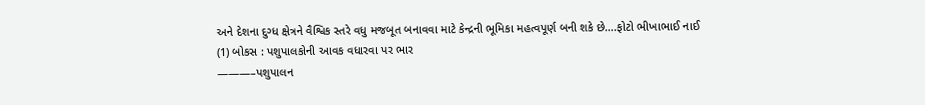અને દેશના દુગ્ધ ક્ષેત્રને વૈશ્વિક સ્તરે વધુ મજબૂત બનાવવા માટે કેન્દ્રની ભૂમિકા મહત્વપૂર્ણ બની શકે છે….ફોટો ભીખાભાઈ નાઈ
(1) બોકસ : પશુપાલકોની આવક વધારવા પર ભાર
———–પશુપાલન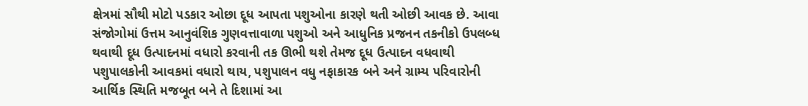ક્ષેત્રમાં સૌથી મોટો પડકાર ઓછા દૂધ આપતા પશુઓના કારણે થતી ઓછી આવક છે. આવા સંજોગોમાં ઉત્તમ આનુવંશિક ગુણવત્તાવાળા પશુઓ અને આધુનિક પ્રજનન તકનીકો ઉપલબ્ધ થવાથી દૂધ ઉત્પાદનમાં વધારો કરવાની તક ઊભી થશે તેમજ દૂધ ઉત્પાદન વધવાથી પશુપાલકોની આવકમાં વધારો થાય, પશુપાલન વધુ નફાકારક બને અને ગ્રામ્ય પરિવારોની આર્થિક સ્થિતિ મજબૂત બને તે દિશામાં આ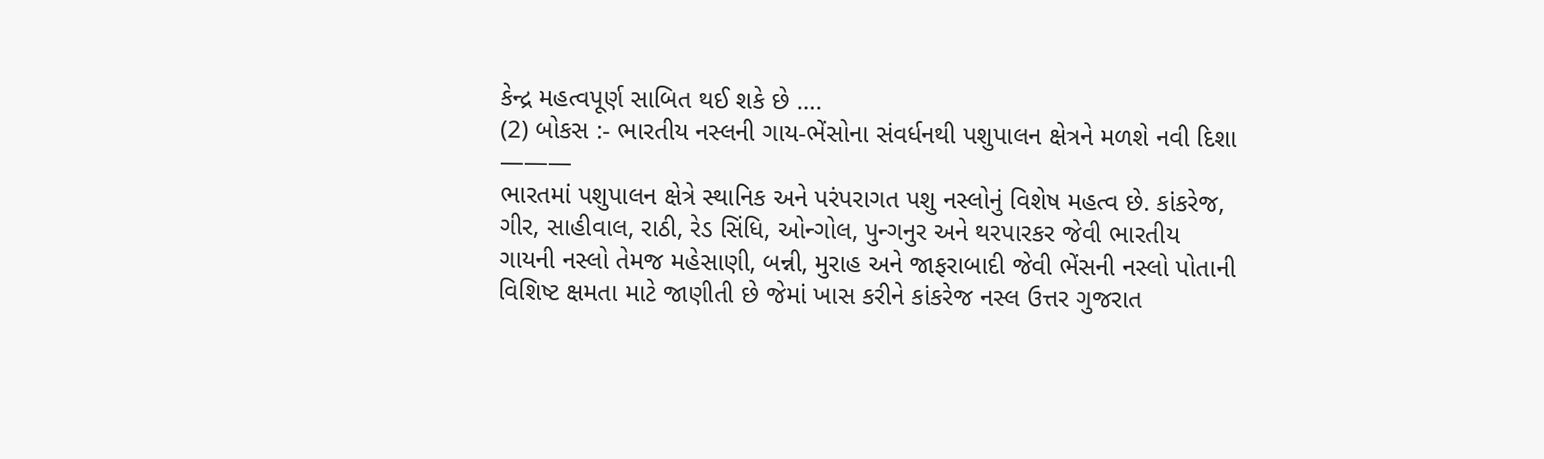કેન્દ્ર મહત્વપૂર્ણ સાબિત થઈ શકે છે ….
(2) બોકસ :- ભારતીય નસ્લની ગાય-ભેંસોના સંવર્ધનથી પશુપાલન ક્ષેત્રને મળશે નવી દિશા
———
ભારતમાં પશુપાલન ક્ષેત્રે સ્થાનિક અને પરંપરાગત પશુ નસ્લોનું વિશેષ મહત્વ છે. કાંકરેજ, ગીર, સાહીવાલ, રાઠી, રેડ સિંધિ, ઓન્ગોલ, પુન્ગનુર અને થરપારકર જેવી ભારતીય ગાયની નસ્લો તેમજ મહેસાણી, બન્ની, મુરાહ અને જાફરાબાદી જેવી ભેંસની નસ્લો પોતાની વિશિષ્ટ ક્ષમતા માટે જાણીતી છે જેમાં ખાસ કરીને કાંકરેજ નસ્લ ઉત્તર ગુજરાત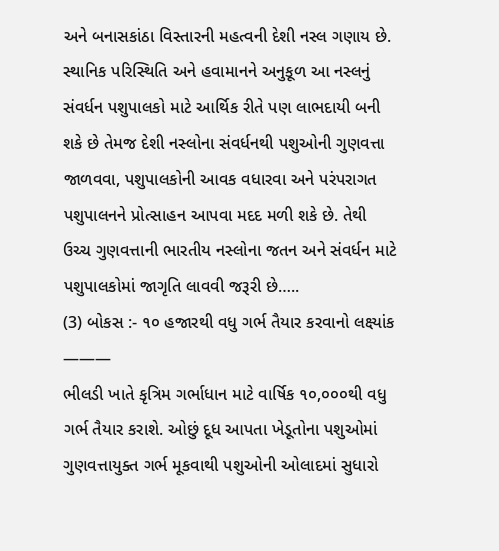અને બનાસકાંઠા વિસ્તારની મહત્વની દેશી નસ્લ ગણાય છે. સ્થાનિક પરિસ્થિતિ અને હવામાનને અનુકૂળ આ નસ્લનું સંવર્ધન પશુપાલકો માટે આર્થિક રીતે પણ લાભદાયી બની શકે છે તેમજ દેશી નસ્લોના સંવર્ધનથી પશુઓની ગુણવત્તા જાળવવા, પશુપાલકોની આવક વધારવા અને પરંપરાગત પશુપાલનને પ્રોત્સાહન આપવા મદદ મળી શકે છે. તેથી ઉચ્ચ ગુણવત્તાની ભારતીય નસ્લોના જતન અને સંવર્ધન માટે પશુપાલકોમાં જાગૃતિ લાવવી જરૂરી છે…..
(3) બોકસ :- ૧૦ હજારથી વધુ ગર્ભ તૈયાર કરવાનો લક્ષ્યાંક
———
ભીલડી ખાતે કૃત્રિમ ગર્ભાધાન માટે વાર્ષિક ૧૦,૦૦૦થી વધુ ગર્ભ તૈયાર કરાશે. ઓછું દૂધ આપતા ખેડૂતોના પશુઓમાં ગુણવત્તાયુક્ત ગર્ભ મૂકવાથી પશુઓની ઓલાદમાં સુધારો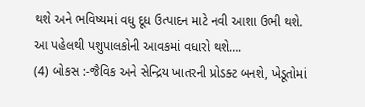થશે અને ભવિષ્યમાં વધુ દૂધ ઉત્પાદન માટે નવી આશા ઉભી થશે. આ પહેલથી પશુપાલકોની આવકમાં વધારો થશે….
(4) બોકસ :-જૈવિક અને સેન્દ્રિય ખાતરની પ્રોડક્ટ બનશે, ખેડૂતોમાં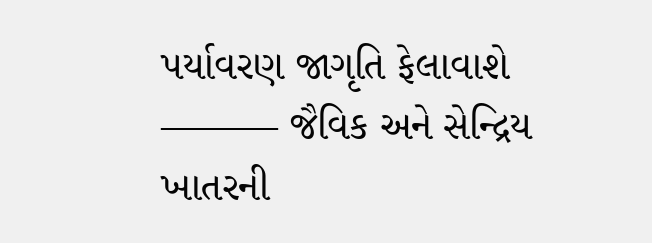પર્યાવરણ જાગૃતિ ફેલાવાશે
——— જૈવિક અને સેન્દ્રિય ખાતરની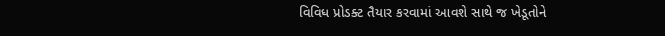વિવિધ પ્રોડક્ટ તૈયાર કરવામાં આવશે સાથે જ ખેડૂતોને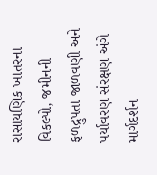રાસાયણિક ખાતરના વિકલ્પો, જમીનની ફળદ્રુપતા જાળવણી અને પર્યાવરણ સંરક્ષણ અંગે માર્ગદર્શન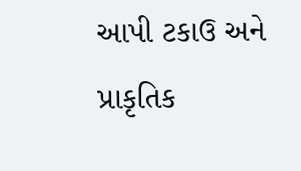આપી ટકાઉ અને પ્રાકૃતિક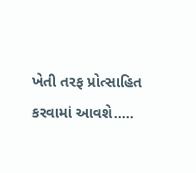ખેતી તરફ પ્રોત્સાહિત કરવામાં આવશે…..